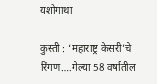यशोगाथा

कुस्ती : ‘महाराष्ट्र केसरी’चे रिंगण….गेल्या 58 वर्षातील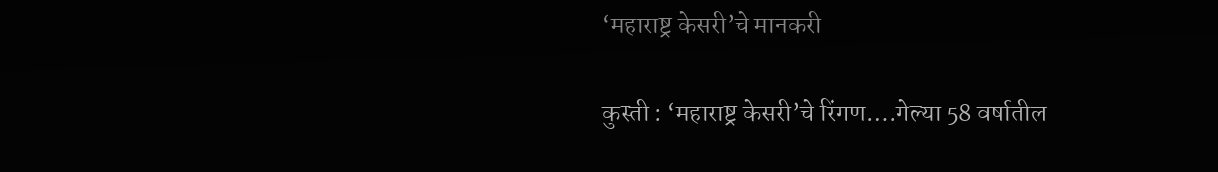‘महाराष्ट्र केसरी’चे मानकरी

कुस्ती : ‘महाराष्ट्र केसरी’चे रिंगण….गेल्या 58 वर्षातील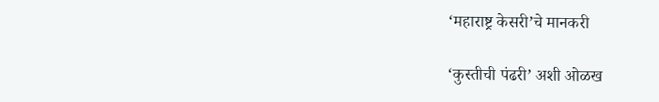‘महाराष्ट्र केसरी’चे मानकरी

‘कुस्तीची पंढरी’ अशी ओळख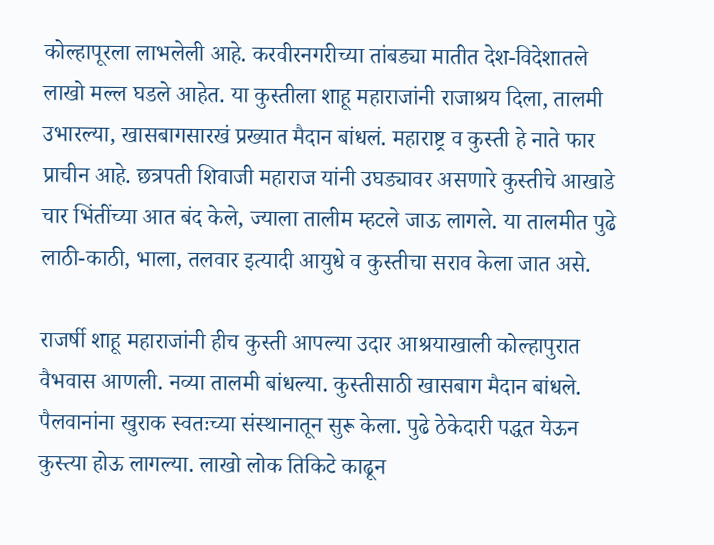कोल्हापूरला लाभलेली आहे. करवीरनगरीच्या तांबड्या मातीत देश-विदेशातले लाखो मल्ल घडले आहेत. या कुस्तीला शाहू महाराजांनी राजाश्रय दिला, तालमी उभारल्या, खासबागसारखं प्रख्यात मैदान बांधलं. महाराष्ट्र व कुस्ती हे नाते फार प्राचीन आहे. छत्रपती शिवाजी महाराज यांनी उघड्यावर असणारे कुस्तीचे आखाडे चार भिंतींच्या आत बंद केले, ज्याला तालीम म्हटले जाऊ लागले. या तालमीत पुढे लाठी-काठी, भाला, तलवार इत्यादी आयुधे व कुस्तीचा सराव केला जात असे.

राजर्षी शाहू महाराजांनी हीच कुस्ती आपल्या उदार आश्रयाखाली कोल्हापुरात वैभवास आणली. नव्या तालमी बांधल्या. कुस्तीसाठी खासबाग मैदान बांधले. पैलवानांना खुराक स्वतःच्या संस्थानातून सुरू केला. पुढे ठेकेदारी पद्धत येऊन कुस्त्या होऊ लागल्या. लाखो लोक तिकिटे काढून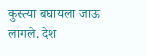कुस्त्या बघायला जाऊ लागले. देश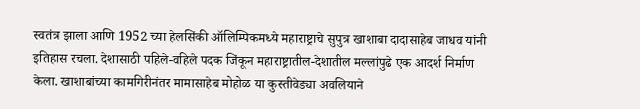स्वतंत्र झाला आणि 1952 च्या हेलसिंकी ऑलिम्पिकमध्ये महाराष्ट्राचे सुपुत्र खाशाबा दादासाहेब जाधव यांनी इतिहास रचला. देशासाठी पहिले-वहिले पदक जिंकून महाराष्ट्रातील-देशातील मल्लांपुढे एक आदर्श निर्माण केला. खाशाबांच्या कामगिरीनंतर मामासाहेब मोहोळ या कुस्तीवेड्या अवलियाने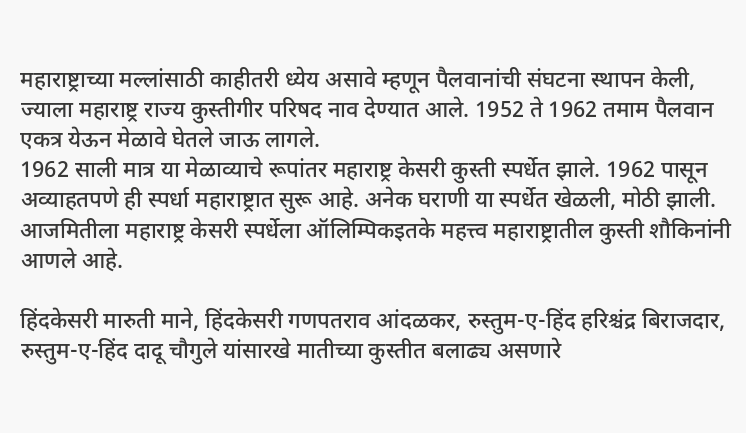महाराष्ट्राच्या मल्लांसाठी काहीतरी ध्येय असावे म्हणून पैलवानांची संघटना स्थापन केली, ज्याला महाराष्ट्र राज्य कुस्तीगीर परिषद नाव देण्यात आले. 1952 ते 1962 तमाम पैलवान एकत्र येऊन मेळावे घेतले जाऊ लागले.
1962 साली मात्र या मेळाव्याचे रूपांतर महाराष्ट्र केसरी कुस्ती स्पर्धेत झाले. 1962 पासून अव्याहतपणे ही स्पर्धा महाराष्ट्रात सुरू आहे. अनेक घराणी या स्पर्धेत खेळली, मोठी झाली. आजमितीला महाराष्ट्र केसरी स्पर्धेला ऑलिम्पिकइतके महत्त्व महाराष्ट्रातील कुस्ती शौकिनांनी आणले आहे.

हिंदकेसरी मारुती माने, हिंदकेसरी गणपतराव आंदळकर, रुस्तुम-ए-हिंद हरिश्चंद्र बिराजदार, रुस्तुम-ए-हिंद दादू चौगुले यांसारखे मातीच्या कुस्तीत बलाढ्य असणारे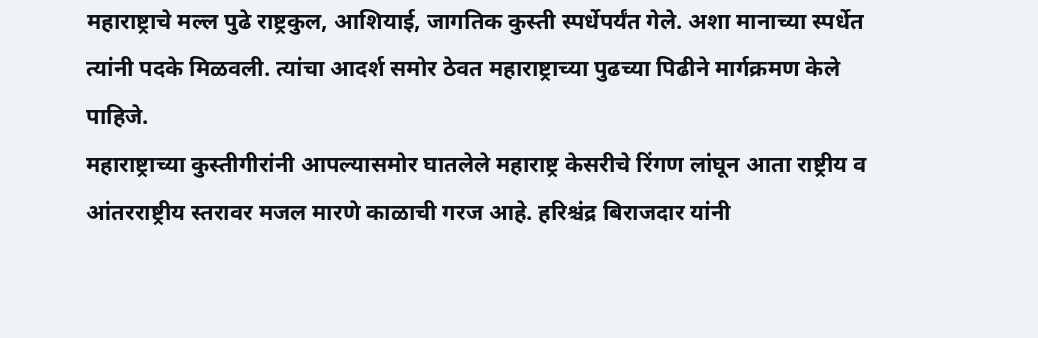महाराष्ट्राचे मल्ल पुढे राष्ट्रकुल, आशियाई, जागतिक कुस्ती स्पर्धेपर्यंत गेले. अशा मानाच्या स्पर्धेत त्यांनी पदके मिळवली. त्यांचा आदर्श समोर ठेवत महाराष्ट्राच्या पुढच्या पिढीने मार्गक्रमण केले पाहिजे.
महाराष्ट्राच्या कुस्तीगीरांनी आपल्यासमोर घातलेले महाराष्ट्र केसरीचे रिंगण लांघून आता राष्ट्रीय व आंतरराष्ट्रीय स्तरावर मजल मारणे काळाची गरज आहे. हरिश्चंद्र बिराजदार यांनी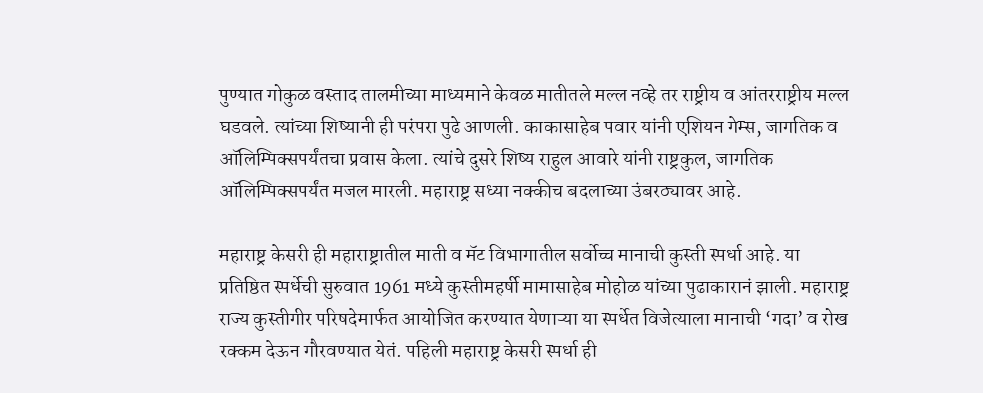पुण्यात गोकुळ वस्ताद तालमीच्या माध्यमाने केवळ मातीतले मल्ल नव्हे तर राष्ट्रीय व आंतरराष्ट्रीय मल्ल घडवले. त्यांच्या शिष्यानी ही परंपरा पुढे आणली. काकासाहेब पवार यांनी एशियन गेम्स, जागतिक व ऑलिम्पिक्सपर्यंतचा प्रवास केला. त्यांचे दुसरे शिष्य राहुल आवारे यांनी राष्ट्रकुल, जागतिक ऑलिम्पिक्सपर्यंत मजल मारली. महाराष्ट्र सध्या नक्कीच बदलाच्या उंबरठ्यावर आहे.

महाराष्ट्र केसरी ही महाराष्ट्रातील माती व मॅट विभागातील सर्वोच्च मानाची कुस्ती स्पर्धा आहे. या प्रतिष्ठित स्पर्धेची सुरुवात 1961 मध्ये कुस्तीमहर्षी मामासाहेब मोहोळ यांच्या पुढाकारानं झाली. महाराष्ट्र राज्य कुस्तीगीर परिषदेमार्फत आयोजित करण्यात येणाऱ्या या स्पर्धेत विजेत्याला मानाची ‘गदा’ व रोख रक्कम देऊन गौरवण्यात येतं. पहिली महाराष्ट्र केसरी स्पर्धा ही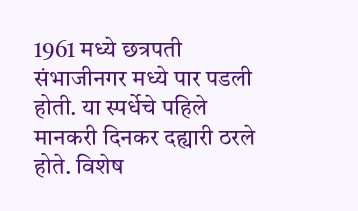1961 मध्ये छत्रपती संभाजीनगर मध्ये पार पडली होती. या स्पर्धेचे पहिले मानकरी दिनकर दह्यारी ठरले होते. विशेष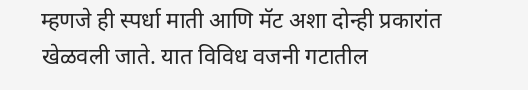म्हणजे ही स्पर्धा माती आणि मॅट अशा दोन्ही प्रकारांत खेळवली जाते. यात विविध वजनी गटातील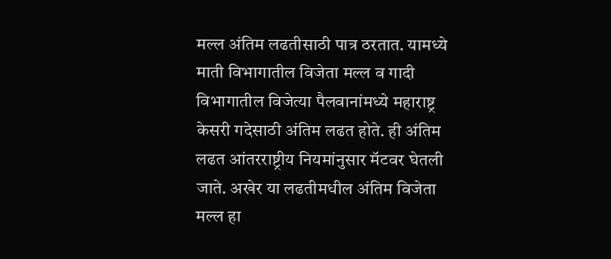मल्ल अंतिम लढतीसाठी पात्र ठरतात. यामध्ये माती विभागातील विजेता मल्ल व गादी विभागातील विजेत्या पैलवानांमध्ये महाराष्ट्र केसरी गदेसाठी अंतिम लढत होते. ही अंतिम लढत आंतरराष्ट्रीय नियमांनुसार मॅटवर घेतली जाते. अखेर या लढतीमधील अंतिम विजेता मल्ल हा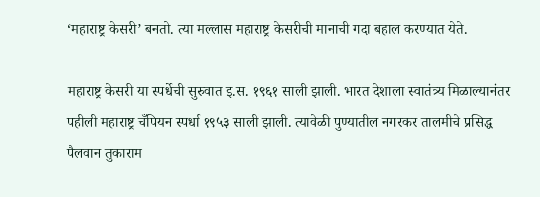‘महाराष्ट्र केसरी’ बनतो. त्या मल्लास महाराष्ट्र केसरीची मानाची गदा बहाल करण्यात येते.

महाराष्ट्र केसरी या स्पर्धेची सुरुवात इ.स. १९६१ साली झाली. भारत देशाला स्वातंत्र्य मिळाल्यानंतर पहीली महाराष्ट्र चँपियन स्पर्धा १९५३ साली झाली. त्यावेळी पुण्यातील नगरकर तालमीचे प्रसिद्ध पैलवान तुकाराम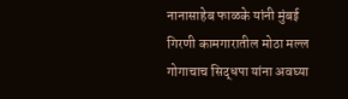नानासाहेब फाळके यांनी मुंबई गिरणी कामगारातील मोठा मल्ल गोगाचाच सिद्धपा यांना अवघ्या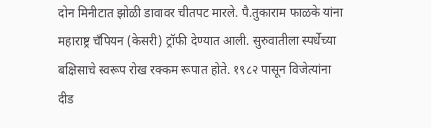दोन मिनीटात झोळी डावावर चीतपट मारले. पै.तुकाराम फाळके यांना महाराष्ट्र चँपियन (केसरी) ट्रॉफी देण्यात आली. सुरुवातीला स्पर्धेच्या बक्षिसाचे स्वरूप रोख रक्कम रूपात होते. १९८२ पासून विजेत्यांना दीड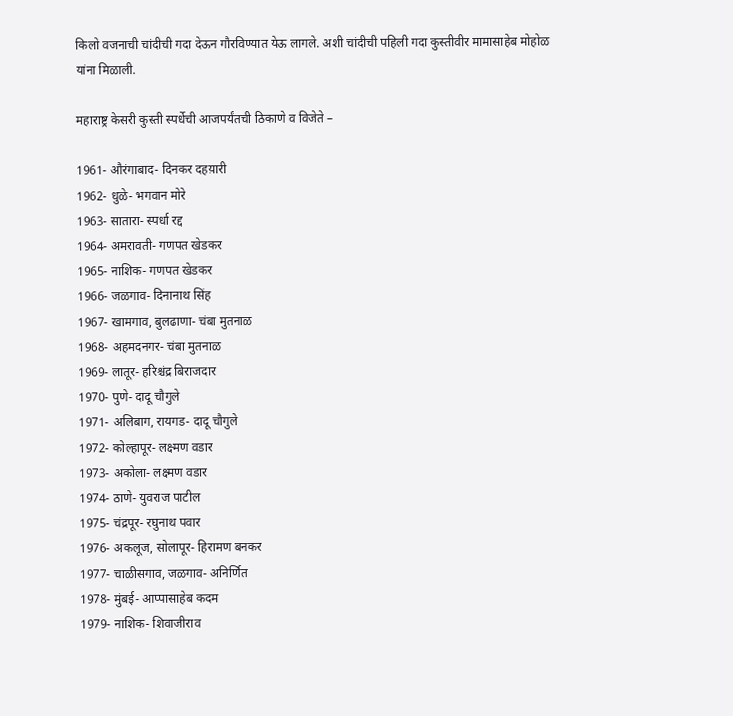किलो वजनाची चांदीची गदा देऊन गौरविण्यात येऊ लागले. अशी चांदीची पहिली गदा कुस्तीवीर मामासाहेब मोहोळ यांना मिळाली.

महाराष्ट्र केसरी कुस्ती स्पर्धेची आजपर्यंतची ठिकाणे व विजेते –

1961- औरंगाबाद- दिनकर दहय़ारी
1962- धुळे- भगवान मोरे
1963- सातारा- स्पर्धा रद्द
1964- अमरावती- गणपत खेडकर
1965- नाशिक- गणपत खेडकर
1966- जळगाव- दिनानाथ सिंह
1967- खामगाव, बुलढाणा- चंबा मुतनाळ
1968- अहमदनगर- चंबा मुतनाळ
1969- लातूर- हरिश्चंद्र बिराजदार
1970- पुणे- दादू चौगुले
1971- अलिबाग, रायगड- दादू चौगुले
1972- कोल्हापूर- लक्ष्मण वडार
1973- अकोला- लक्ष्मण वडार
1974- ठाणे- युवराज पाटील
1975- चंद्रपूर- रघुनाथ पवार
1976- अकलूज, सोलापूर- हिरामण बनकर
1977- चाळीसगाव, जळगाव- अनिर्णित
1978- मुंबई- आप्पासाहेब कदम
1979- नाशिक- शिवाजीराव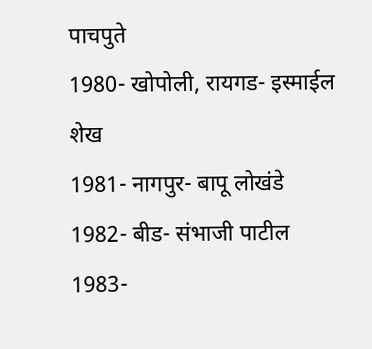पाचपुते
1980- खोपोली, रायगड- इस्माईल शेख
1981- नागपुर- बापू लोखंडे
1982- बीड- संभाजी पाटील
1983-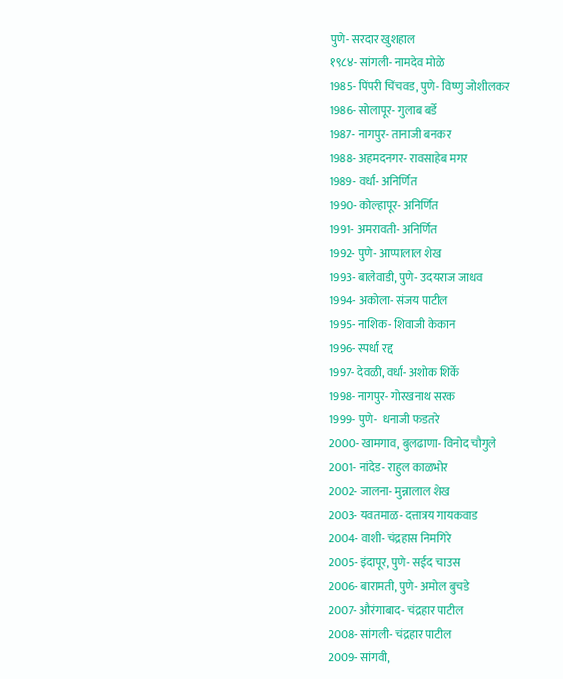पुणे- सरदार खुशहाल
१९८४- सांगली- नामदेव मोळे
1985- पिंपरी चिंचवड, पुणे- विष्णु जोशीलकर
1986- सोलापूर- गुलाब बर्डे
1987- नागपुर- तानाजी बनकर
1988- अहमदनगर- रावसाहेब मगर
1989- वर्धा- अनिर्णित
1990- कोल्हापूर- अनिर्णित
1991- अमरावती- अनिर्णित
1992- पुणे- आप्पालाल शेख
1993- बालेवाडी, पुणे- उदयराज जाधव
1994- अकोला- संजय पाटील
1995- नाशिक- शिवाजी केकान
1996- स्पर्धा रद्द
1997- देवळी, वर्धा- अशोक शिर्के
1998- नागपुर- गोरखनाथ सरक
1999- पुणे-  धनाजी फडतरे
2000- खामगाव, बुलढाणा- विनोद चौगुले
2001- नांदेड- राहुल काळभोर
2002- जालना- मुन्नालाल शेख
2003- यवतमाळ- दत्तात्रय गायकवाड
2004- वाशी- चंद्रहास निमगिरे
2005- इंदापूर, पुणे- सईद चाउस
2006- बारामती, पुणे- अमोल बुचडे
2007- औरंगाबाद- चंद्रहार पाटील
2008- सांगली- चंद्रहार पाटील
2009- सांगवी,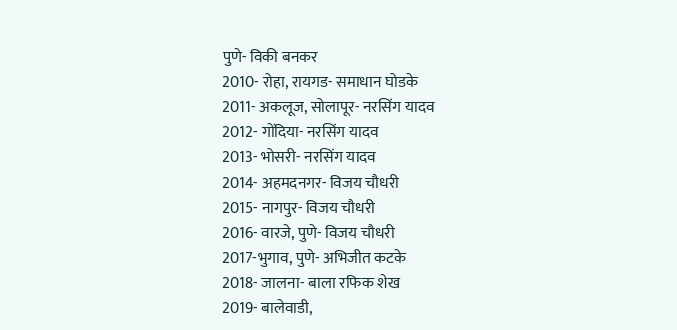पुणे- विकी बनकर
2010- रोहा, रायगड- समाधान घोडके
2011- अकलूज, सोलापूर- नरसिंग यादव
2012- गोंदिया- नरसिंग यादव
2013- भोसरी- नरसिंग यादव
2014- अहमदनगर- विजय चौधरी
2015- नागपुर- विजय चौधरी
2016- वारजे, पुणे- विजय चौधरी
2017-भुगाव, पुणे- अभिजीत कटके
2018- जालना- बाला रफिक शेख
2019- बालेवाडी,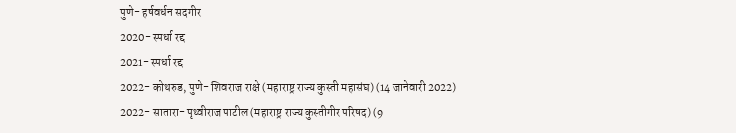पुणे- हर्षवर्धन सदगीर
2020- स्पर्धा रद्द
2021- स्पर्धा रद्द
2022- कोथरुड, पुणे- शिवराज राक्षे (महाराष्ट्र राज्य कुस्ती महासंघ) (14 जानेवारी 2022)
2022- सातारा- पृथ्वीराज पाटील (महाराष्ट्र राज्य कुस्तीगीर परिषद) (9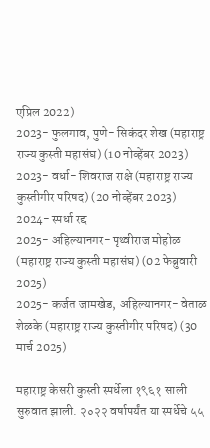एप्रिल 2022)
2023- फुलगाव, पुणे- सिकंदर शेख (महाराष्ट्र राज्य कुस्ती महासंघ) (10 नोव्हेंबर 2023)
2023- वर्धा- शिवराज राक्षे (महाराष्ट्र राज्य कुस्तीगीर परिषद) (20 नोव्हेंबर 2023)
2024- स्पर्धा रद्द
2025- अहिल्यानगर- पृथ्वीराज मोहोळ (महाराष्ट्र राज्य कुस्ती महासंघ) (02 फेब्रुवारी 2025)
2025- कर्जत जामखेड, अहिल्यानगर- वेताळ शेळके (महाराष्ट्र राज्य कुस्तीगीर परिषद) (30 मार्च 2025)

महाराष्ट्र केसरी कुस्ती स्पर्धेला १९६१ साली सुरुवात झाली. २०२२ वर्षापर्यंत या स्पर्धेचे ५५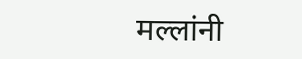मल्लांनी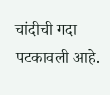चांदीची गदा पटकावली आहे.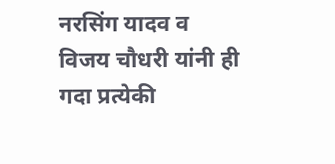नरसिंग यादव व विजय चौधरी यांनी ही गदा प्रत्येकी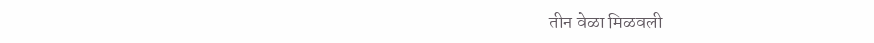तीन वेळा मिळवली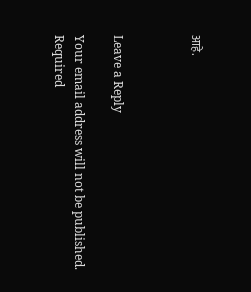आहे.



Leave a Reply

Your email address will not be published. Required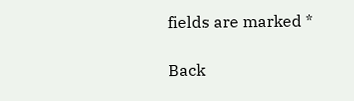fields are marked *

Back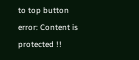to top button
error: Content is protected !!